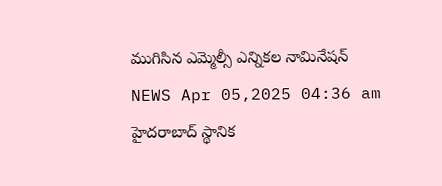ముగిసిన ఎమ్మెల్సీ ఎన్నికల నామినేషన్
NEWS Apr 05,2025 04:36 am
హైదరాబాద్ స్థానిక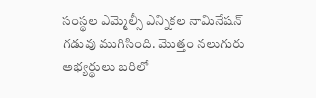సంస్థల ఎమ్మెల్సీ ఎన్నికల నామినేషన్ గడువు ముగిసింది. మొత్తం నలుగురు అభ్యర్థులు బరిలో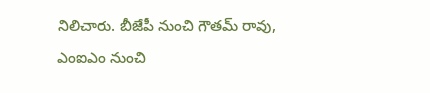నిలిచారు. బీజేపీ నుంచి గౌతమ్ రావు, ఎంఐఎం నుంచి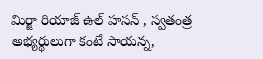మిర్జా రియాజ్ ఉల్ హసన్ , స్వతంత్ర అభ్యర్థులుగా కంటే సాయన్న,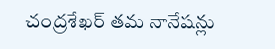చంద్రశేఖర్ తమ నానేషన్లు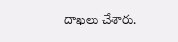దాఖలు చేశారు.